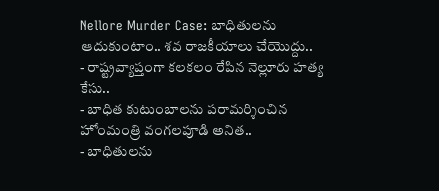Nellore Murder Case: బాధితులను ఆదుకుంటాం.. శవ రాజకీయాలు చేయొద్దు..
- రాష్ట్రవ్యాప్తంగా కలకలం రేపిన నెల్లూరు హత్య కేసు..
- బాధిత కుటుంబాలను పరామర్శించిన హోంమంత్రి వంగలపూడి అనిత..
- బాధితులను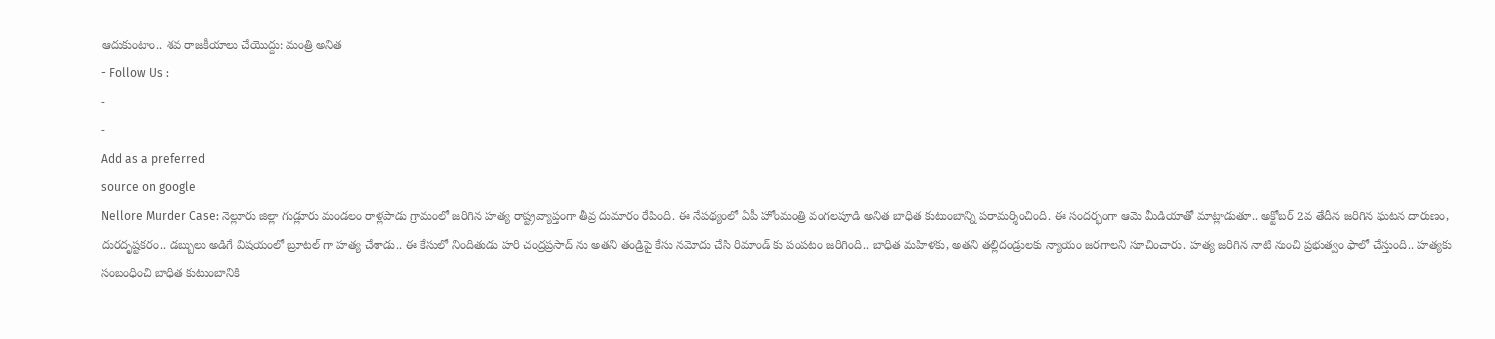ఆదుకుంటాం.. శవ రాజకీయాలు చేయొద్దు: మంత్రి అనిత
- Follow Us :
-
-
Add as a preferred
source on google
Nellore Murder Case: నెల్లూరు జిల్లా గుడ్లూరు మండలం రాళ్లపాడు గ్రామంలో జరిగిన హత్య రాష్ట్రవ్యాప్తంగా తీవ్ర దుమారం రేపింది. ఈ నేపథ్యంలో ఏపీ హోంమంత్రి వంగలపూడి అనిత బాధిత కుటుంబాన్ని పరామర్శించింది. ఈ సందర్భంగా ఆమె మీడియాతో మాట్లాడుతూ.. అక్టోబర్ 2వ తేదీన జరిగిన ఘటన దారుణం, దురదృష్టకరం.. డబ్బులు అడిగే విషయంలో బ్రూటల్ గా హత్య చేశాడు.. ఈ కేసులో నిందితుడు హరి చంద్రప్రసాద్ ను అతని తండ్రిపై కేసు నమోదు చేసి రిమాండ్ కు పంపటం జరిగింది.. బాధిత మహిళకు, అతని తల్లిదండ్రులకు న్యాయం జరగాలని సూచించారు. హత్య జరిగిన నాటి నుంచి ప్రభుత్వం ఫాలో చేస్తుంది.. హత్యకు సంబంధించి బాధిత కుటుంబానికి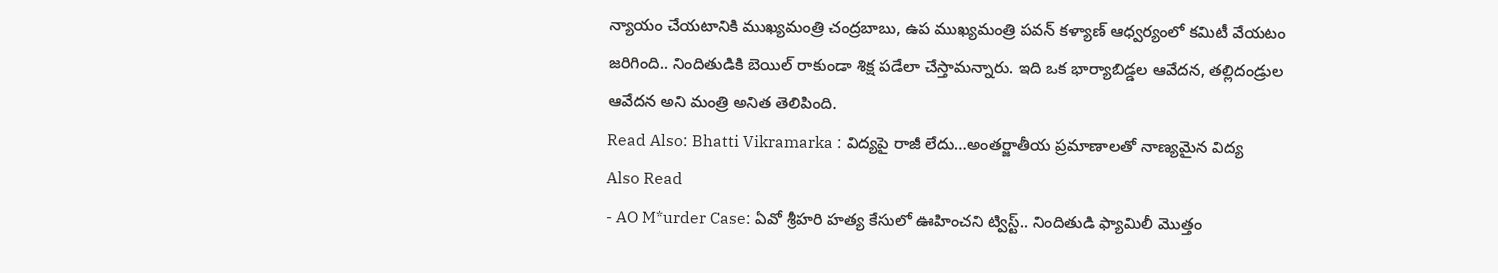న్యాయం చేయటానికి ముఖ్యమంత్రి చంద్రబాబు, ఉప ముఖ్యమంత్రి పవన్ కళ్యాణ్ ఆధ్వర్యంలో కమిటీ వేయటం జరిగింది.. నిందితుడికి బెయిల్ రాకుండా శిక్ష పడేలా చేస్తామన్నారు. ఇది ఒక భార్యాబిడ్డల ఆవేదన, తల్లిదండ్రుల ఆవేదన అని మంత్రి అనిత తెలిపింది.
Read Also: Bhatti Vikramarka : విద్యపై రాజీ లేదు…అంతర్జాతీయ ప్రమాణాలతో నాణ్యమైన విద్య
Also Read
- AO M*urder Case: ఏవో శ్రీహరి హత్య కేసులో ఊహించని ట్విస్ట్.. నిందితుడి ఫ్యామిలీ మొత్తం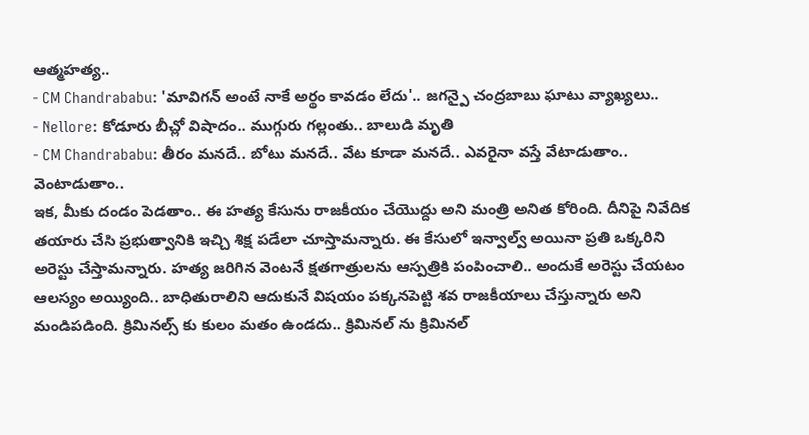ఆత్మహత్య..
- CM Chandrababu: 'మావిగన్ అంటే నాకే అర్థం కావడం లేదు'.. జగన్పై చంద్రబాబు ఘాటు వ్యాఖ్యలు..
- Nellore: కోడూరు బీచ్లో విషాదం.. ముగ్గురు గల్లంతు.. బాలుడి మృతి
- CM Chandrababu: తీరం మనదే.. బోటు మనదే.. వేట కూడా మనదే.. ఎవరైనా వస్తే వేటాడుతాం.. వెంటాడుతాం..
ఇక, మీకు దండం పెడతాం.. ఈ హత్య కేసును రాజకీయం చేయొద్దు అని మంత్రి అనిత కోరింది. దీనిపై నివేదిక తయారు చేసి ప్రభుత్వానికి ఇచ్చి శిక్ష పడేలా చూస్తామన్నారు. ఈ కేసులో ఇన్వాల్వ్ అయినా ప్రతి ఒక్కరిని అరెస్టు చేస్తామన్నారు. హత్య జరిగిన వెంటనే క్షతగాత్రులను ఆస్పత్రికి పంపించాలి.. అందుకే అరెస్టు చేయటం ఆలస్యం అయ్యింది.. బాధితురాలిని ఆదుకునే విషయం పక్కనపెట్టి శవ రాజకీయాలు చేస్తున్నారు అని మండిపడింది. క్రిమినల్స్ కు కులం మతం ఉండదు.. క్రిమినల్ ను క్రిమినల్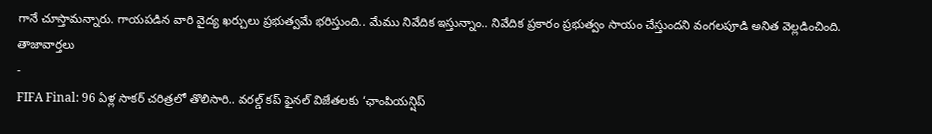గానే చూస్తామన్నారు. గాయపడిన వారి వైద్య ఖర్చులు ప్రభుత్వమే భరిస్తుంది.. మేము నివేదిక ఇస్తున్నాం.. నివేదిక ప్రకారం ప్రభుత్వం సాయం చేస్తుందని వంగలపూడి అనిత వెల్లడించింది.
తాజావార్తలు
-
FIFA Final: 96 ఏళ్ల సాకర్ చరిత్రలో తొలిసారి.. వరల్డ్ కప్ ఫైనల్ విజేతలకు ‘ఛాంపియన్షిప్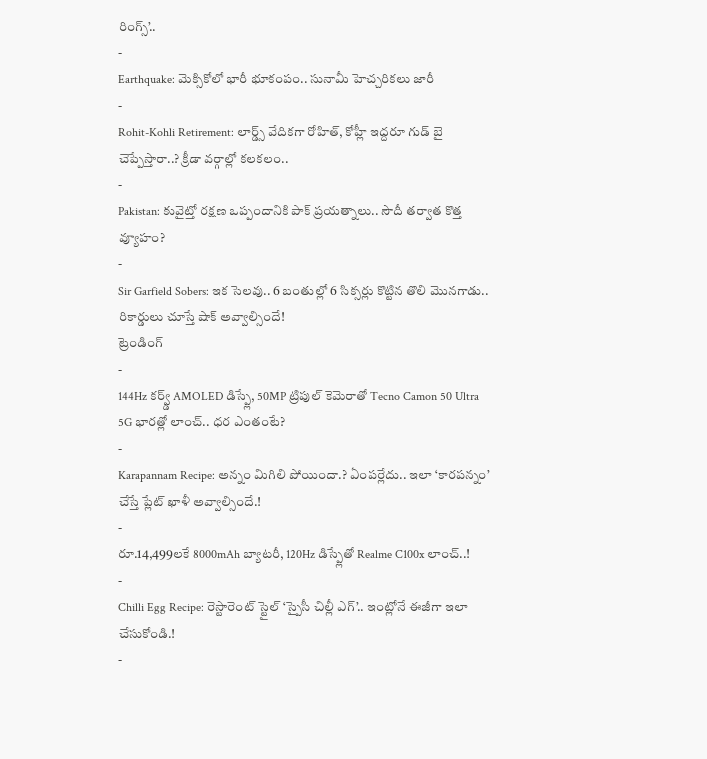రింగ్స్’..
-
Earthquake: మెక్సికోలో భారీ భూకంపం.. సునామీ హెచ్చరికలు జారీ
-
Rohit-Kohli Retirement: లార్డ్స్ వేదికగా రోహిత్, కోహ్లీ ఇద్దరూ గుడ్ బై చెప్పేస్తారా..? క్రీడా వర్గాల్లో కలకలం..
-
Pakistan: కువైట్తో రక్షణ ఒప్పందానికి పాక్ ప్రయత్నాలు.. సౌదీ తర్వాత కొత్త వ్యూహం?
-
Sir Garfield Sobers: ఇక సెలవు.. 6 బంతుల్లో 6 సిక్సర్లు కొట్టిన తొలి మొనగాడు.. రికార్డులు చూస్తే షాక్ అవ్వాల్సిందే!
ట్రెండింగ్
-
144Hz కర్వ్డ్ AMOLED డిస్ప్లే, 50MP ట్రిపుల్ కెమెరాతో Tecno Camon 50 Ultra 5G భారత్లో లాంచ్.. ధర ఎంతంటే?
-
Karapannam Recipe: అన్నం మిగిలి పోయిందా.? ఏంపర్లేదు.. ఇలా ‘కారపన్నం’ చేస్తే ప్లేట్ ఖాళీ అవ్వాల్సిందే.!
-
రూ.14,499లకే 8000mAh బ్యాటరీ, 120Hz డిస్ప్లేతో Realme C100x లాంచ్..!
-
Chilli Egg Recipe: రెస్టారెంట్ స్టైల్ ‘స్పైసీ చిల్లీ ఎగ్’.. ఇంట్లోనే ఈజీగా ఇలా చేసుకోండి.!
-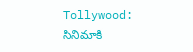Tollywood: సినిమాకి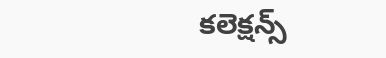కలెక్షన్స్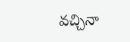వచ్చినా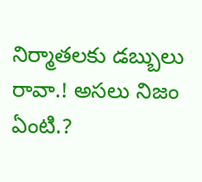నిర్మాతలకు డబ్బులు రావా.! అసలు నిజం ఏంటి.?